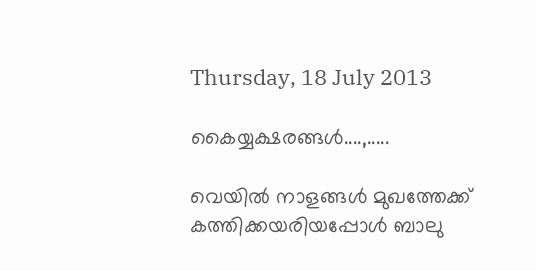Thursday, 18 July 2013

കൈയ്യക്ഷരങ്ങള്‍....,.....

വെയില്‍ നാളങ്ങള്‍ മുഖത്തേക്ക് കത്തിക്കയരിയപ്പോള്‍ ബാലു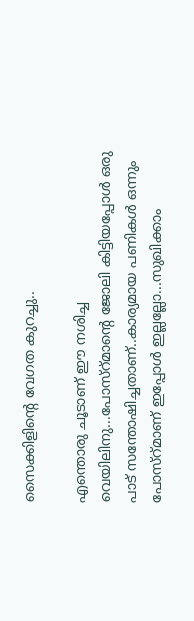സൈക്കിളിന്‍റെ വേഗത കുറച്ചു..

എന്തൊരു ചൂടാണ് ഈ നശിച്ച വെയിലിനു...പോസ്റ്മാന്റെ ജോലി കിട്ടിയപ്പോള്‍ ഒരു പാട് സന്തോഷിച്ചതാണ്..കാര്യമായ പണികള്‍ ഒന്നും പോസ്റ്മാണ് ഇപ്പോള്‍ ഇല്ലല്ലോ...സുഖിക്കാം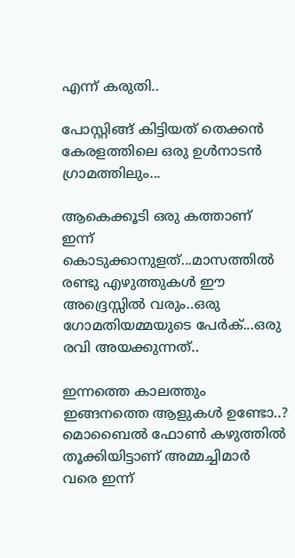എന്ന് കരുതി..

പോസ്റ്റിങ്ങ്‌ കിട്ടിയത് തെക്കന്‍ കേരളത്തിലെ ഒരു ഉള്‍നാടന്‍ ഗ്രാമത്തിലും...

ആകെക്കൂടി ഒരു കത്താണ് ഇന്ന് കൊടുക്കാനുളത്...മാസത്തില്‍ രണ്ടു എഴുത്തുകള്‍ ഈ അദ്ദ്രെസ്സില്‍ വരും..ഒരു ഗോമതിയമ്മയുടെ പേര്‍ക്...ഒരു രവി അയക്കുന്നത്..

ഇന്നത്തെ കാലത്തും ഇങ്ങനത്തെ ആളുകള്‍ ഉണ്ടോ..? മൊബൈല്‍ ഫോണ്‍ കഴുത്തില്‍ തൂക്കിയിട്ടാണ് അമ്മച്ചിമാര്‍ വരെ ഇന്ന്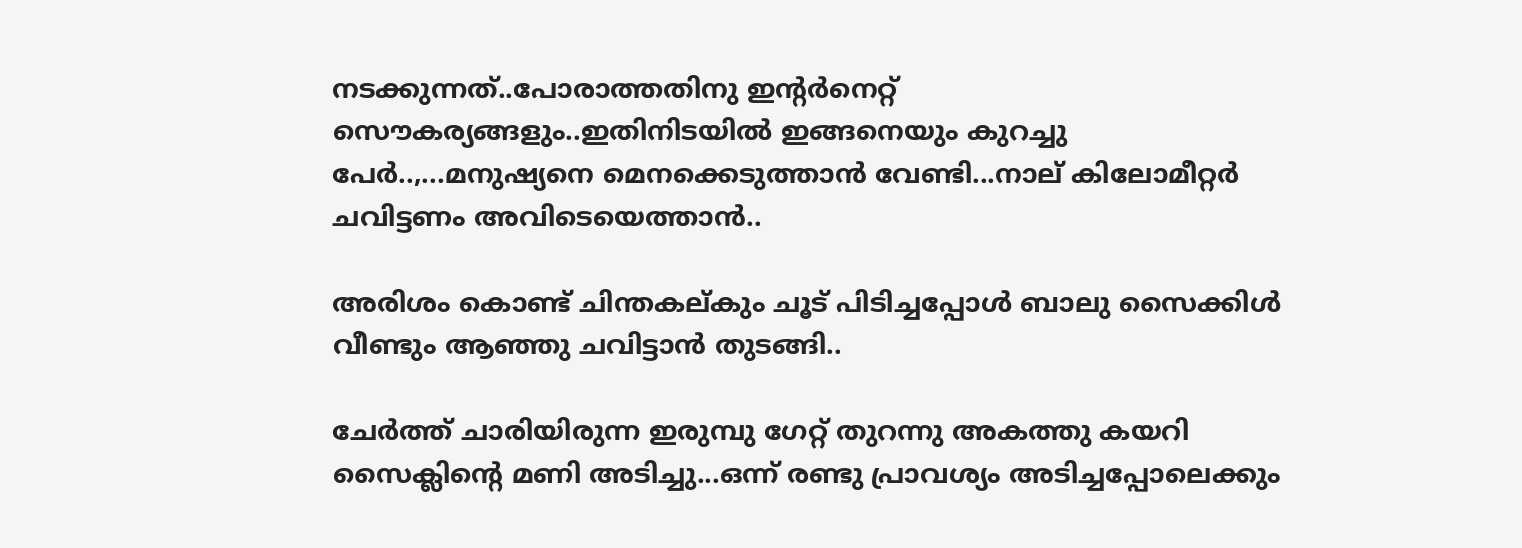നടക്കുന്നത്..പോരാത്തതിനു ഇന്റര്‍നെറ്റ്‌ സൌകര്യങ്ങളും..ഇതിനിടയില്‍ ഇങ്ങനെയും കുറച്ചു പേര്‍..,...മനുഷ്യനെ മെനക്കെടുത്താന്‍ വേണ്ടി...നാല് കിലോമീറ്റര്‍ ചവിട്ടണം അവിടെയെത്താന്‍..

അരിശം കൊണ്ട് ചിന്തകല്കും ചൂട് പിടിച്ചപ്പോള്‍ ബാലു സൈക്കിള്‍ വീണ്ടും ആഞ്ഞു ചവിട്ടാന്‍ തുടങ്ങി..

ചേര്‍ത്ത് ചാരിയിരുന്ന ഇരുമ്പു ഗേറ്റ് തുറന്നു അകത്തു കയറി സൈക്ലിന്റെ മണി അടിച്ചു...ഒന്ന് രണ്ടു പ്രാവശ്യം അടിച്ചപ്പോലെക്കും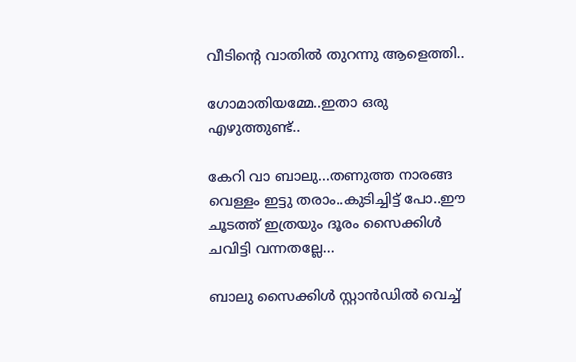വീടിന്റെ വാതില്‍ തുറന്നു ആളെത്തി..

ഗോമാതിയമ്മേ..ഇതാ ഒരു എഴുത്തുണ്ട്..

കേറി വാ ബാലു...തണുത്ത നാരങ്ങ വെള്ളം ഇട്ടു തരാം..കുടിച്ചിട്ട് പോ..ഈ ചൂടത്ത് ഇത്രയും ദൂരം സൈക്കിള്‍ ചവിട്ടി വന്നതല്ലേ...

ബാലു സൈക്കിള്‍ സ്റ്റാന്‍ഡില്‍ വെച്ച്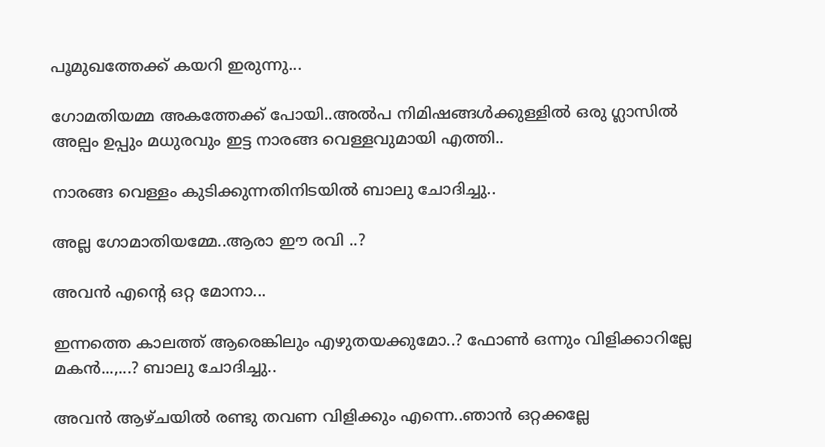പൂമുഖത്തേക്ക്‌ കയറി ഇരുന്നു...

ഗോമതിയമ്മ അകത്തേക്ക് പോയി..അല്‍പ നിമിഷങ്ങള്‍ക്കുള്ളില്‍ ഒരു ഗ്ലാസില്‍ അല്പം ഉപ്പും മധുരവും ഇട്ട നാരങ്ങ വെള്ളവുമായി എത്തി..

നാരങ്ങ വെള്ളം കുടിക്കുന്നതിനിടയില്‍ ബാലു ചോദിച്ചു..

അല്ല ഗോമാതിയമ്മേ..ആരാ ഈ രവി ..?

അവന്‍ എന്റെ ഒറ്റ മോനാ...

ഇന്നത്തെ കാലത്ത് ആരെങ്കിലും എഴുതയക്കുമോ..? ഫോണ്‍ ഒന്നും വിളിക്കാറില്ലേ മകന്‍...,...? ബാലു ചോദിച്ചു..

അവന്‍ ആഴ്ചയില്‍ രണ്ടു തവണ വിളിക്കും എന്നെ..ഞാന്‍ ഒറ്റക്കല്ലേ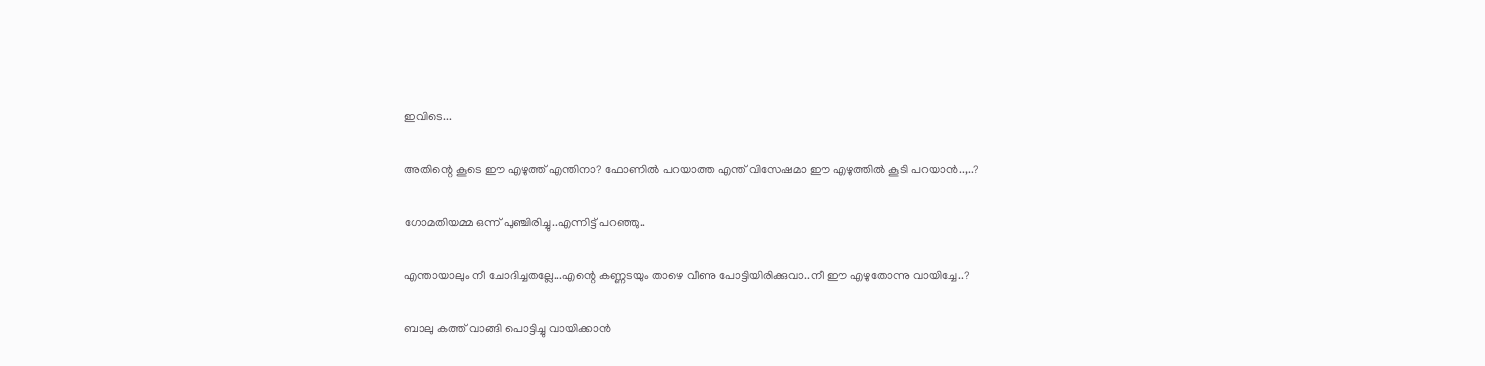ഇവിടെ...

അതിന്റെ കൂടെ ഈ എഴുത്ത് എന്തിനാ? ഫോണില്‍ പറയാത്ത എന്ത് വിസേഷമാ ഈ എഴുത്തില്‍ കൂടി പറയാന്‍..,..?

ഗോമതിയമ്മ ഒന്ന് പുഞ്ചിരിച്ചു..എന്നിട്ട് പറഞ്ഞു..

എന്തായാലും നീ ചോദിച്ചതല്ലേ...എന്റെ കണ്ണടയും താഴെ വീണു പോട്ടിയിരിക്കുവാ..നീ ഈ എഴുതോന്നു വായിച്ചേ..?

ബാലു കത്ത് വാങ്ങി പൊട്ടിച്ചു വായിക്കാന്‍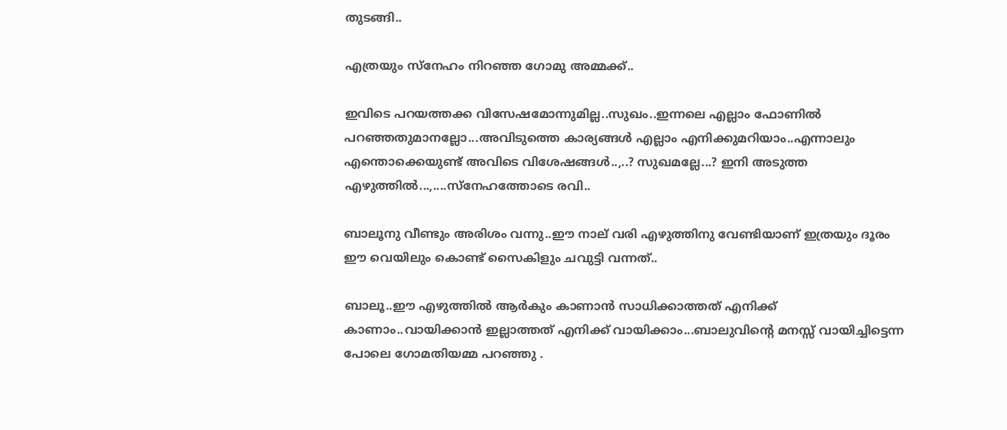തുടങ്ങി..

എത്രയും സ്നേഹം നിറഞ്ഞ ഗോമു അമ്മക്ക്..

ഇവിടെ പറയത്തക്ക വിസേഷമോന്നുമില്ല..സുഖം..ഇന്നലെ എല്ലാം ഫോണില്‍ പറഞ്ഞതുമാനല്ലോ...അവിടുത്തെ കാര്യങ്ങള്‍ എല്ലാം എനിക്കുമറിയാം..എന്നാലും എന്തൊക്കെയുണ്ട് അവിടെ വിശേഷങ്ങള്‍..,..? സുഖമല്ലേ...? ഇനി അടുത്ത എഴുത്തില്‍...,....സ്നേഹത്തോടെ രവി..

ബാലൂനു വീണ്ടും അരിശം വന്നു..ഈ നാല് വരി എഴുത്തിനു വേണ്ടിയാണ് ഇത്രയും ദൂരം ഈ വെയിലും കൊണ്ട് സൈകിളും ചവുട്ടി വന്നത്..

ബാലൂ..ഈ എഴുത്തില്‍ ആര്‍കും കാണാന്‍ സാധിക്കാത്തത് എനിക്ക് കാണാം..വായിക്കാന്‍ ഇല്ലാത്തത് എനിക്ക് വായിക്കാം...ബാലുവിന്റെ മനസ്സ് വായിച്ചിട്ടെന്ന പോലെ ഗോമതിയമ്മ പറഞ്ഞു .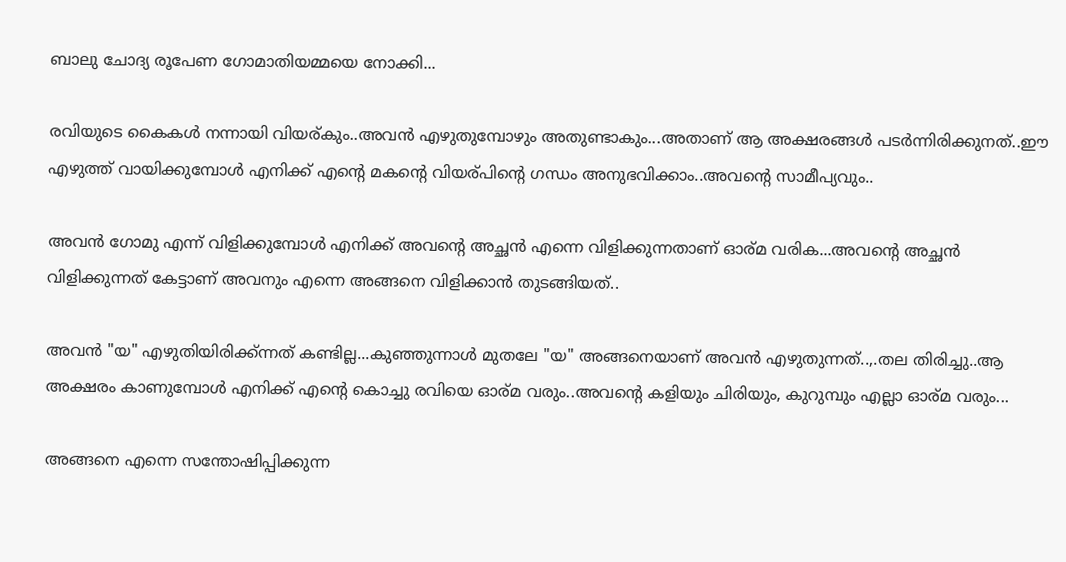ബാലു ചോദ്യ രൂപേണ ഗോമാതിയമ്മയെ നോക്കി...

രവിയുടെ കൈകള്‍ നന്നായി വിയര്കും..അവന്‍ എഴുതുമ്പോഴും അതുണ്ടാകും...അതാണ്‌ ആ അക്ഷരങ്ങള്‍ പടര്‍ന്നിരിക്കുനത്..ഈ എഴുത്ത് വായിക്കുമ്പോള്‍ എനിക്ക് എന്റെ മകന്റെ വിയര്പിന്റെ ഗന്ധം അനുഭവിക്കാം..അവന്റെ സാമീപ്യവും..

അവന്‍ ഗോമു എന്ന് വിളിക്കുമ്പോള്‍ എനിക്ക് അവന്റെ അച്ഛന്‍ എന്നെ വിളിക്കുന്നതാണ് ഓര്മ വരിക...അവന്റെ അച്ഛന്‍ വിളിക്കുന്നത്‌ കേട്ടാണ് അവനും എന്നെ അങ്ങനെ വിളിക്കാന്‍ തുടങ്ങിയത്..

അവന്‍ "യ" എഴുതിയിരിക്ക്ന്നത് കണ്ടില്ല...കുഞ്ഞുന്നാള്‍ മുതലേ "യ" അങ്ങനെയാണ് അവന്‍ എഴുതുന്നത്‌..,.തല തിരിച്ചു..ആ അക്ഷരം കാണുമ്പോള്‍ എനിക്ക് എന്റെ കൊച്ചു രവിയെ ഓര്മ വരും..അവന്റെ കളിയും ചിരിയും, കുറുമ്പും എല്ലാ ഓര്മ വരും...

അങ്ങനെ എന്നെ സന്തോഷിപ്പിക്കുന്ന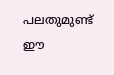പലതുമുണ്ട് ഈ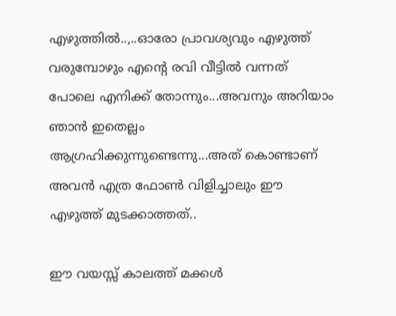എഴുത്തില്‍..,..ഓരോ പ്രാവശ്യവും എഴുത്ത് വരുമ്പോഴും എന്റെ രവി വീട്ടില്‍ വന്നത് പോലെ എനിക്ക് തോന്നും...അവനും അറിയാം ഞാന്‍ ഇതെല്ലം ആഗ്രഹിക്കുന്നുണ്ടെന്നു...അത് കൊണ്ടാണ് അവന്‍ എത്ര ഫോണ്‍ വിളിച്ചാലും ഈ എഴുത്ത് മുടക്കാത്തത്..

ഈ വയസ്സ് കാലത്ത് മക്കള്‍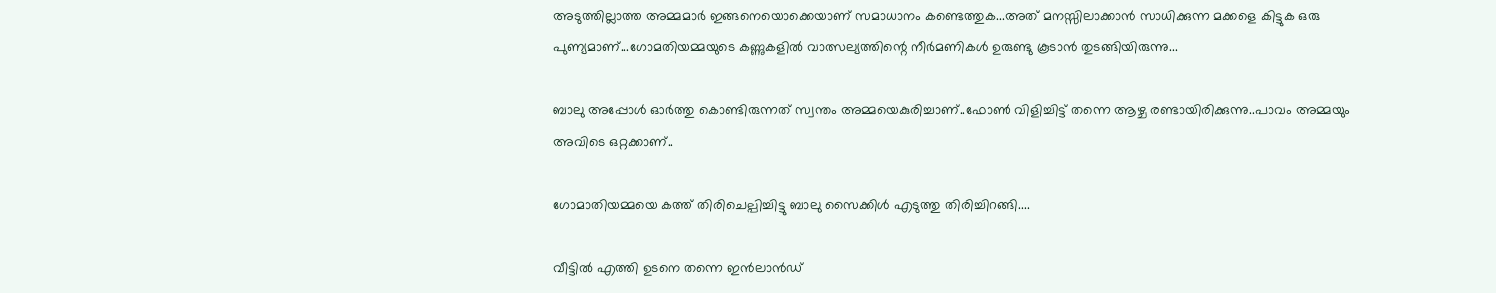അടുത്തില്ലാത്ത അമ്മമാര്‍ ഇങ്ങനെയൊക്കെയാണ് സമാധാനം കണ്ടെത്തുക...അത് മനസ്സിലാക്കാന്‍ സാധിക്കുന്ന മക്കളെ കിട്ടുക ഒരു പുണ്യമാണ്...ഗോമതിയമ്മയുടെ കണ്ണുകളില്‍ വാത്സല്യത്തിന്റെ നീര്‍മണികള്‍ ഉരുണ്ടു കൂടാന്‍ തുടങ്ങിയിരുന്നു...

ബാലു അപ്പോള്‍ ഓര്‍ത്തു കൊണ്ടിരുന്നത് സ്വന്തം അമ്മയെകുരിച്ചാണ്..ഫോണ്‍ വിളിച്ചിട്ട് തന്നെ ആഴ്ച രണ്ടായിരിക്കുന്നു..പാവം അമ്മയും അവിടെ ഒറ്റക്കാണ്..

ഗോമാതിയമ്മയെ കത്ത് തിരിചെല്പിച്ചിട്ടു ബാലു സൈക്കിള്‍ എടുത്തു തിരിച്ചിറങ്ങി....

വീട്ടില്‍ എത്തി ഉടനെ തന്നെ ഇന്‍ലാന്‍ഡ്‌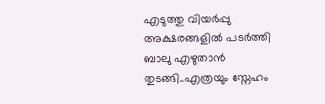എടുത്തു വിയര്‍പ്പു അക്ഷരങ്ങളില്‍ പടര്‍ത്തി ബാലു എഴുതാന്‍ തുടങ്ങി..എത്രയും സ്നേഹം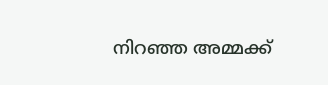നിറഞ്ഞ അമ്മക്ക്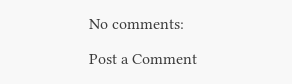No comments:

Post a Comment